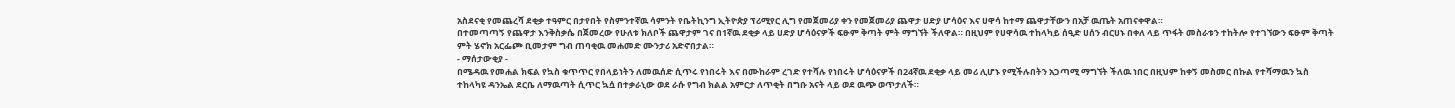አስደናቂ የመጨረሻ ደቂቃ ተዓምር በታየበት የስምንተኛዉ ሳምንት የቤትኪንግ ኢትዮጵያ ፕሪሚየር ሊግ የመጀመሪያ ቀን የመጀመሪያ ጨዋታ ሀድያ ሆሳዕና እና ሀዋሳ ከተማ ጨዋታቸውን በአቻ ዉጤት አጠናቀዋል።
በተመጣጣኝ የጨዋታ እንቅስቃሴ በጀመረው የሁለቱ ክለቦች ጨዋታም ገና በ1ኛዉ ደቂቃ ላይ ሀድያ ሆሳዕናዎች ፍፁም ቅጣት ምት ማግኘት ችለዋል። በዚህም የሀዋሳዉ ተከላካይ ሰዒድ ሀሰን ብርሀኑ በቀለ ላይ ጥፋት መስራቱን ተከትሎ የተገኘውን ፍፁም ቅጣት ምት ሄኖክ አርፌጮ ቢመታም ግብ ጠባቂዉ መሐመድ ሙንታሪ አድኖበታል።
- ማሰታውቂያ -
በሜዳዉ የመሐል ክፍል የኳስ ቁጥጥር የበላይነትን ለመዉሰድ ሲጥሩ የነበሩት እና በሙከራም ረገድ የተሻሉ የነበሩት ሆሳዕናዎች በ24ኛዉ ደቂቃ ላይ መሪ ሊሆኑ የሚችሉበትን አጋጣሚ ማግኘት ችለዉ ነበር በዚህም ከቀኝ መስመር በኩል የተሻማዉን ኳስ ተከላካዩ ዳንኤል ደርቤ ለማዉጣት ሲጥር ኳሷ በተቃራኒው ወደ ራሱ የግብ ክልል አምርታ ለጥቂት በግቡ አናት ላይ ወደ ዉጭ ወጥታለች።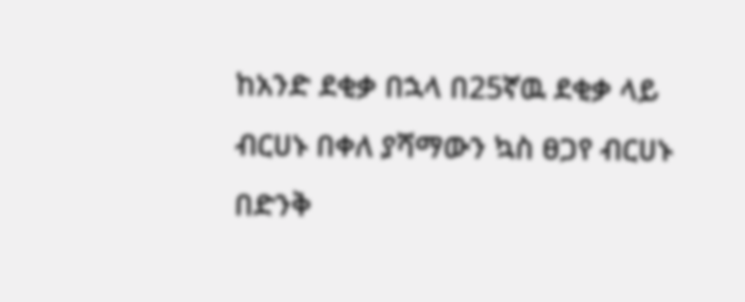ከአንድ ደቂቃ በኋላ በ25ኛዉ ደቂቃ ላይ ብርሀኑ በቀለ ያሻማውን ኳስ ፀጋየ ብርሀኑ በድንቅ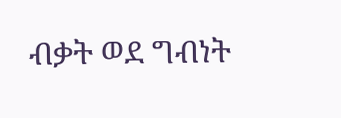ብቃት ወደ ግብነት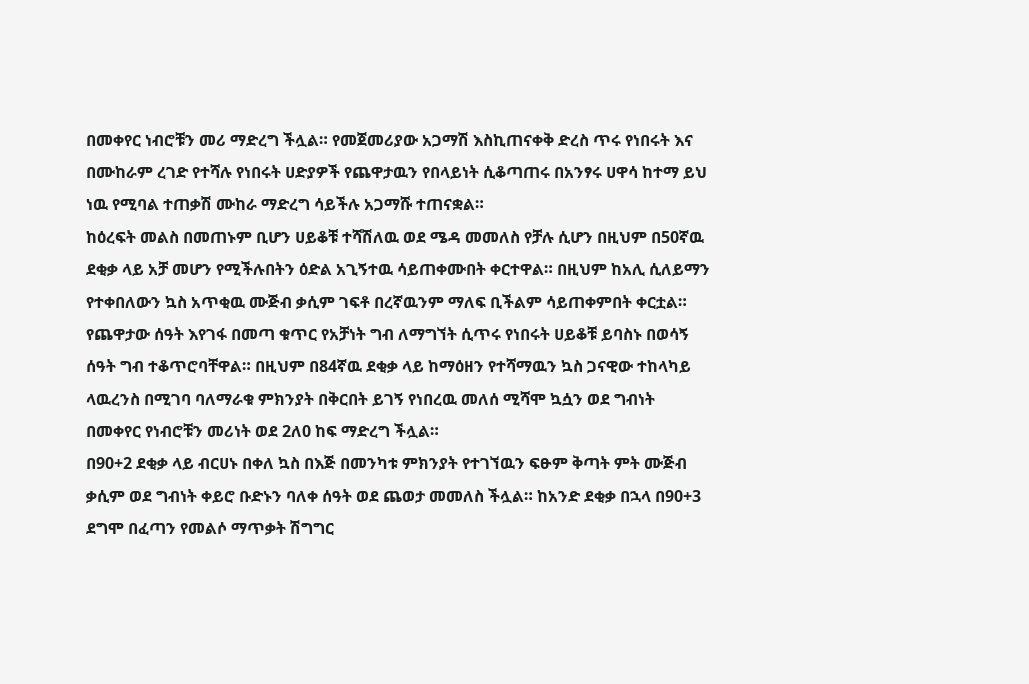በመቀየር ነብሮቹን መሪ ማድረግ ችሏል። የመጀመሪያው አጋማሽ እስኪጠናቀቅ ድረስ ጥሩ የነበሩት እና በሙከራም ረገድ የተሻሉ የነበሩት ሀድያዎች የጨዋታዉን የበላይነት ሲቆጣጠሩ በአንፃሩ ሀዋሳ ከተማ ይህ ነዉ የሚባል ተጠቃሽ ሙከራ ማድረግ ሳይችሉ አጋማሹ ተጠናቋል።
ከዕረፍት መልስ በመጠኑም ቢሆን ሀይቆቹ ተሻሽለዉ ወደ ሜዳ መመለስ የቻሉ ሲሆን በዚህም በ50ኛዉ ደቂቃ ላይ አቻ መሆን የሚችሉበትን ዕድል አጊኝተዉ ሳይጠቀሙበት ቀርተዋል። በዚህም ከአሊ ሲለይማን የተቀበለውን ኳስ አጥቂዉ ሙጅብ ቃሲም ገፍቶ በረኛዉንም ማለፍ ቢችልም ሳይጠቀምበት ቀርቷል።
የጨዋታው ሰዓት እየገፋ በመጣ ቁጥር የአቻነት ግብ ለማግኘት ሲጥሩ የነበሩት ሀይቆቹ ይባስኑ በወሳኝ ሰዓት ግብ ተቆጥሮባቸዋል። በዚህም በ84ኛዉ ደቂቃ ላይ ከማዕዘን የተሻማዉን ኳስ ጋናዊው ተከላካይ ላዉረንስ በሚገባ ባለማራቁ ምክንያት በቅርበት ይገኝ የነበረዉ መለሰ ሚሻሞ ኳሷን ወደ ግብነት በመቀየር የነብሮቹን መሪነት ወደ 2ለ0 ከፍ ማድረግ ችሏል።
በ90+2 ደቂቃ ላይ ብርሀኑ በቀለ ኳስ በእጅ በመንካቱ ምክንያት የተገኘዉን ፍፁም ቅጣት ምት ሙጅብ ቃሲም ወደ ግብነት ቀይሮ ቡድኑን ባለቀ ሰዓት ወደ ጨወታ መመለስ ችሏል። ከአንድ ደቂቃ በኋላ በ90+3 ደግሞ በፈጣን የመልሶ ማጥቃት ሽግግር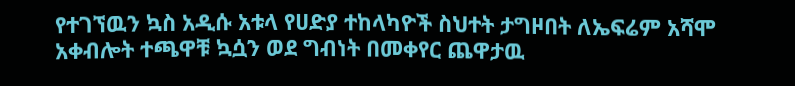የተገኘዉን ኳስ አዲሱ አቱላ የሀድያ ተከላካዮች ስህተት ታግዞበት ለኤፍሬም አሻሞ አቀብሎት ተጫዋቹ ኳሷን ወደ ግብነት በመቀየር ጨዋታዉ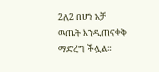2ለ2 በሆነ አቻ ዉጤት እንዲጠናቀቅ ማድረግ ችሏል።